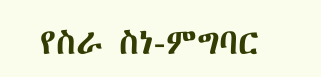የስራ ስነ-ምግባር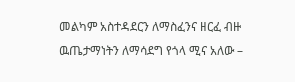መልካም አስተዳደርን ለማስፈንና ዘርፈ ብዙ ዉጤታማነትን ለማሳደግ የጎላ ሚና አለው –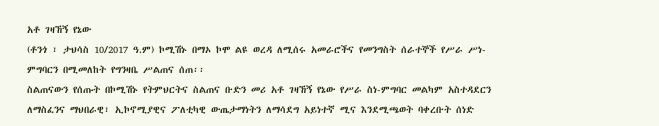አቶ ገዛኸኝ የኔው
(ቶንጎ ፣ ታህሳስ 10/2017 ዓ.ም) ኮሚሽኑ በማኦ ኮሞ ልዩ ወረዳ ለሚሰሩ አመራሮችና የመንግስት ሰራተኞች የሥራ ሥነ-ምግባርን በሚመለከት የግንዛቤ ሥልጠና ሰጠ፡፡
ስልጠናውን የሰጡት በኮሚሽኑ የትምህርትና ስልጠና ቡድን መሪ አቶ ገዛኸኝ የኔው የሥራ ስነ-ምግባር መልካም አስተዳደርን ለማስፈንና ማህበራዊ፣ ኢኮኖሚያዊና ፖለቲካዊ ውጤታማነትን ለማሳደግ አይነተኛ ሚና እንደሚጫወት ባቀረቡት ሰነድ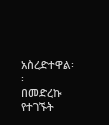አስረድተዋል፡፡
በመድረኩ የተገኙት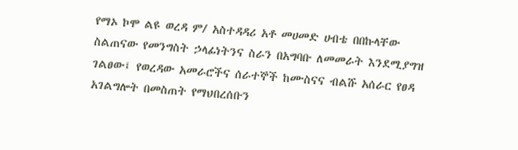የማኦ ኮሞ ልዩ ወረዳ ም/ አስተዳዳሪ አቶ መሀመድ ሀብቴ በበኩላቸው ስልጠናው የመንግስት ኃላፊነትንና ስራን በአግባቡ ለመመራት እንደሚያግዝ ገልፀው፤ የወረዳው አመራሮችና ሰራተኞች ከሙስናና ብልሹ አሰራር የፀዳ አገልግሎት በመስጠት የማህበረሰቡን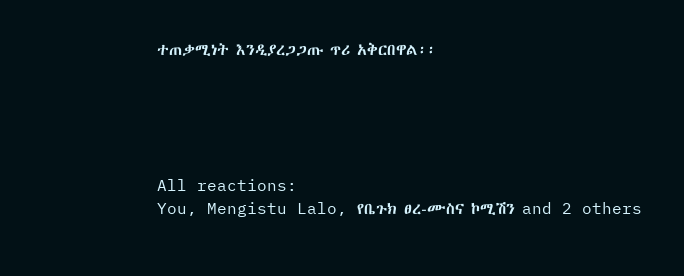ተጠቃሚነት እንዲያረጋጋጡ ጥሪ አቅርበዋል፡፡





All reactions:
You, Mengistu Lalo, የቤጉክ ፀረ-ሙስና ኮሚሽን and 2 others